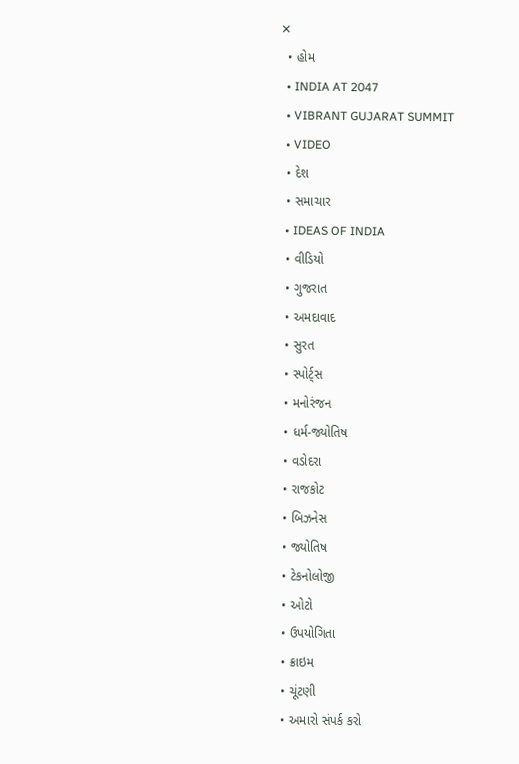✕
  • હોમ
  • INDIA AT 2047
  • VIBRANT GUJARAT SUMMIT
  • VIDEO
  • દેશ
  • સમાચાર
  • IDEAS OF INDIA
  • વીડિયો
  • ગુજરાત
  • અમદાવાદ
  • સુરત
  • સ્પોર્ટ્સ
  • મનોરંજન
  • ધર્મ-જ્યોતિષ
  • વડોદરા
  • રાજકોટ
  • બિઝનેસ
  • જ્યોતિષ
  • ટેકનોલોજી
  • ઓટો
  • ઉપયોગિતા
  • ક્રાઇમ
  • ચૂંટણી
  • અમારો સંપર્ક કરો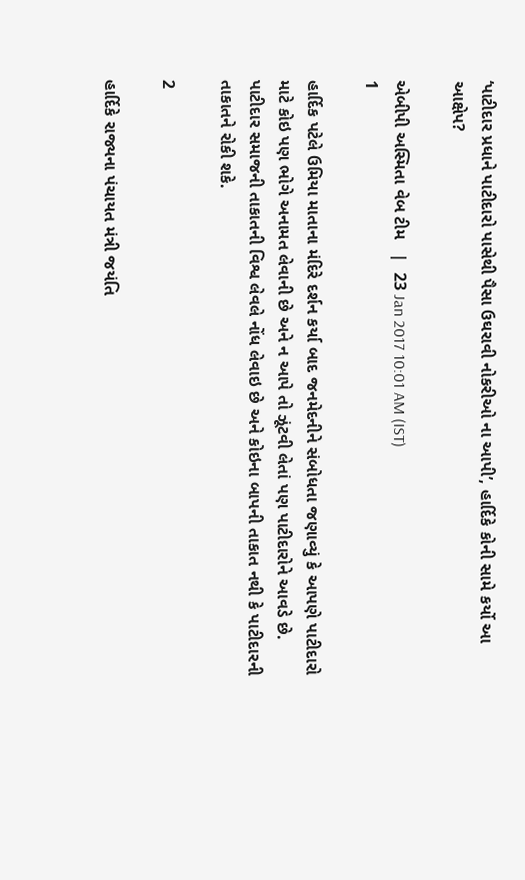‘પાટીદાર પ્રધાને પાટીદારો પાસેથી પૈસા ઉઘરાવી નોકરીઓ ના આપી’, હાર્દિકે કોની સામે કર્યો આ આક્ષેપ?

એબીપી અસ્મિતા વેબ ટીમ   |  23 Jan 2017 10:01 AM (IST)
1

હાર્દિક પટેલે ઉમિયા માતાના મંદિરે દર્શન કર્યા બાદ જનમેદનીને સંબોધતા જણાવ્યું કે આપણે પાટીદારો માટે કોઇ પણ ભોગે અનામત લેવાની છે અને ન આપે તો ઝૂંટવી લેતાં પણ પાટીદારોને આવડે છે. પાટીદાર સમાજની તાકાતની વિશ્વ લેવલે નોંધ લેવાઇ છે અને કોઇના બાપની તાકાત નથી કે પાટીદારની તાકાતને રોકી શકે.

2

હાર્દિકે રાજ્યના પંચાયત મંત્રી જયંતિ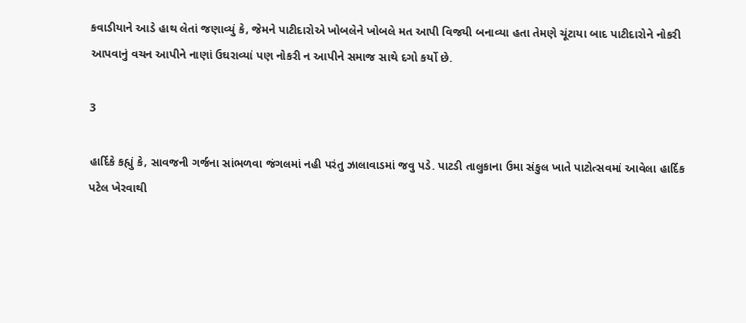કવાડીયાને આડે હાથ લેતાં જણાવ્યું કે, જેમને પાટીદારોએ ખોબલેને ખોબલે મત આપી વિજયી બનાવ્યા હતા તેમણે ચૂંટાયા બાદ પાટીદારોને નોકરી આપવાનું વચન આપીને નાણાં ઉઘરાવ્યાં પણ નોકરી ન આપીને સમાજ સાથે દગો કર્યો છે.

3

હાર્દિકે કહ્યું કે, સાવજની ગર્જના સાંભળવા જંગલમાં નહી પરંતુ ઝાલાવાડમાં જવુ પડે. પાટડી તાલુકાના ઉમા સંકુલ ખાતે પાટોત્સવમાં આવેલા હાર્દિક પટેલ ખેરવાથી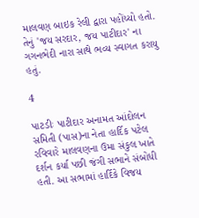માલવણ બાઇક રેલી દ્વારા પહોંચ્યો હતો. તેનું 'જય સરદાર, જય પાટીદાર' ના ગગનભેદી નારા સાથે ભવ્ય સ્વાગત કરાયુ હતું.

4

પાટડીઃ પાટીદાર અનામત આંદોલન સમિતી (પાસ)ના નેતા હાર્દિક પટેલ રવિવારે માલવણના ઉમા સંકુલ ખાતે દર્શન કર્યા પછી જંગી સભાને સંબોધી હતી. આ સભામાં હાર્દિકે વિજય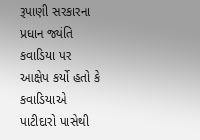રૂપાણી સરકારના પ્રધાન જ્યંતિ કવાડિયા પર આક્ષેપ કર્યો હતો કે કવાડિયાએ પાટીદારો પાસેથી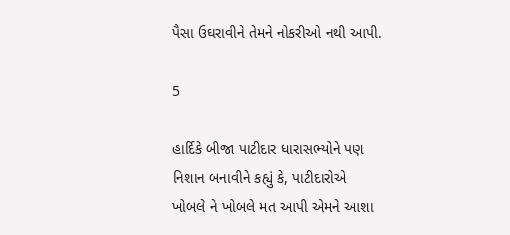પૈસા ઉઘરાવીને તેમને નોકરીઓ નથી આપી.

5

હાર્દિકે બીજા પાટીદાર ધારાસભ્યોને પણ નિશાન બનાવીને કહ્યું કે, પાટીદારોએ ખોબલે ને ખોબલે મત આપી એમને આશા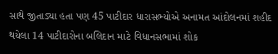સાથે જીતાડ્યા હતા પણ 45 પાટીદાર ધારાસભ્યોએ અનામત આંદોલનમાં શહીદ થયેલા 14 પાટીદારોના બલિદાન માટે વિધાનસભામાં શોક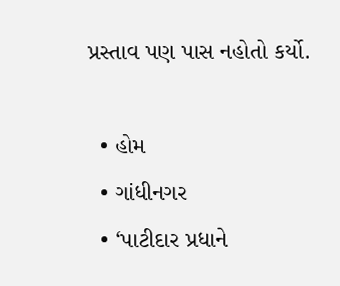પ્રસ્તાવ પણ પાસ નહોતો કર્યો.

  • હોમ
  • ગાંધીનગર
  • ‘પાટીદાર પ્રધાને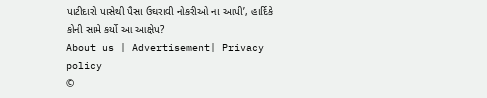પાટીદારો પાસેથી પૈસા ઉઘરાવી નોકરીઓ ના આપી’, હાર્દિકે કોની સામે કર્યો આ આક્ષેપ?
About us | Advertisement| Privacy policy
©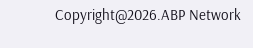Copyright@2026.ABP Network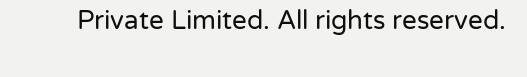Private Limited. All rights reserved.